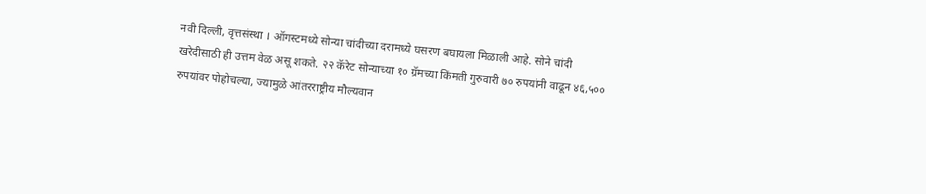नवी दिल्ली, वृत्तसंस्था । ऑगस्टमध्ये सोन्या चांदीच्या दरामध्ये घसरण बघायला मिळाली आहे. सोने चांदी खरेदीसाठी ही उत्तम वेळ असू शकते. २२ कॅरेट सोन्याच्या १० ग्रॅमच्या किंमती गुरुवारी ७० रुपयांनी वाढून ४६,५०० रुपयांवर पोहोचल्या, ज्यामुळे आंतरराष्ट्रीय मौल्यवान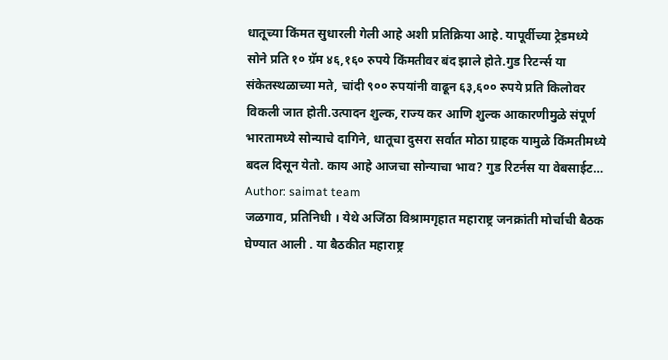धातूच्या किंमत सुधारली गेली आहे अशी प्रतिक्रिया आहे. यापूर्वीच्या ट्रेडमध्ये सोने प्रति १० ग्रॅम ४६,१६० रुपये किंमतीवर बंद झाले होते.गुड रिटर्न्स या संकेतस्थळाच्या मते, चांदी ९०० रुपयांनी वाढून ६३,६०० रुपये प्रति किलोवर विकली जात होती.उत्पादन शुल्क, राज्य कर आणि शुल्क आकारणीमुळे संपूर्ण भारतामध्ये सोन्याचे दागिने, धातूचा दुसरा सर्वात मोठा ग्राहक यामुळे किंमतीमध्ये बदल दिसून येतो. काय आहे आजचा सोन्याचा भाव? गुड रिटर्नस या वेबसाईट…
Author: saimat team
जळगाव, प्रतिनिधी । येथे अजिंठा विश्रामगृहात महाराष्ट्र जनक्रांती मोर्चाची बैठक घेण्यात आली . या बैठकीत महाराष्ट्र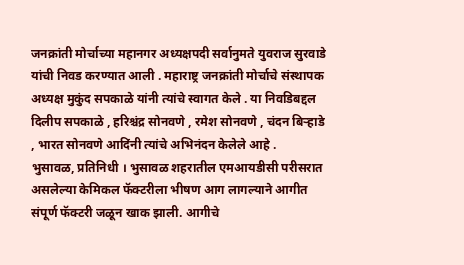जनक्रांती मोर्चाच्या महानगर अध्यक्षपदी सर्वानुमते युवराज सुरवाडे यांची निवड करण्यात आली . महाराष्ट्र जनक्रांती मोर्चाचे संस्थापक अध्यक्ष मुकुंद सपकाळे यांनी त्यांचे स्वागत केले . या निवडिबद्दल दिलीप सपकाळे , हरिश्चंद्र सोनवणे , रमेश सोनवणे , चंदन बिऱ्हाडे , भारत सोनवणे आदिंनी त्यांचे अभिनंदन केलेले आहे .
भुसावळ, प्रतिनिधी । भुसावळ शहरातील एमआयडीसी परीसरात असलेल्या केमिकल फॅक्टरीला भीषण आग लागल्याने आगीत संपूर्ण फॅक्टरी जळून खाक झाली. आगीचे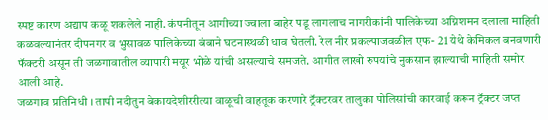स्पष्ट कारण अद्याप कळू शकलेले नाही. कंपनीतून आगीच्या ज्वाला बाहेर पडू लागलाच नागरीकांनी पालिकेच्या अग्निशमन दलाला माहिती कळवल्यानंतर दीपनगर व भुसावळ पालिकेच्या बंबाने घटनास्थळी धाव घेतली. रेल नीर प्रकल्पाजवळील एफ- 21 येथे केमिकल बनवणारी फॅक्टरी असून ती जळगावातील व्यापारी मयूर भोळे यांची असल्याचे समजते. आगीत लाखो रुपयांचे नुकसान झाल्याची माहिती समोर आली आहे.
जळगाव प्रतिनिधी । तापी नदीतुन बेकायदेशीररीत्या वाळूची वाहतूक करणारे ट्रॅक्टरवर तालुका पोलिसांची कारवाई करून ट्रॅक्टर जप्त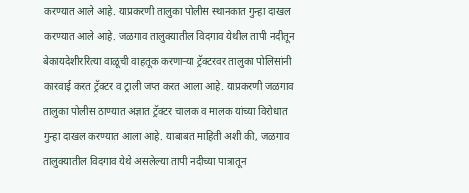करण्यात आले आहे. याप्रकरणी तालुका पोलीस स्थानकात गुन्हा दाखल करण्यात आले आहे. जळगाव तालुक्यातील विदगाव येथील तापी नदीतून बेकायदेशीररित्या वाळूची वाहतूक करणाऱ्या ट्रॅक्टरवर तालुका पोलिसांनी कारवाई करत ट्रॅक्टर व ट्राली जप्त करत आला आहे. याप्रकरणी जळगाव तालुका पोलीस ठाण्यात अज्ञात ट्रॅक्टर चालक व मालक यांच्या विरोधात गुन्हा दाखल करण्यात आला आहे. याबाबत माहिती अशी की, जळगाव तालुक्यातील विदगाव येथे असलेल्या तापी नदीच्या पात्रातून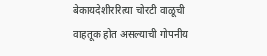बेकायदेशीररित्या चोरटी वाळूची वाहतूक होत असल्याची गोपनीय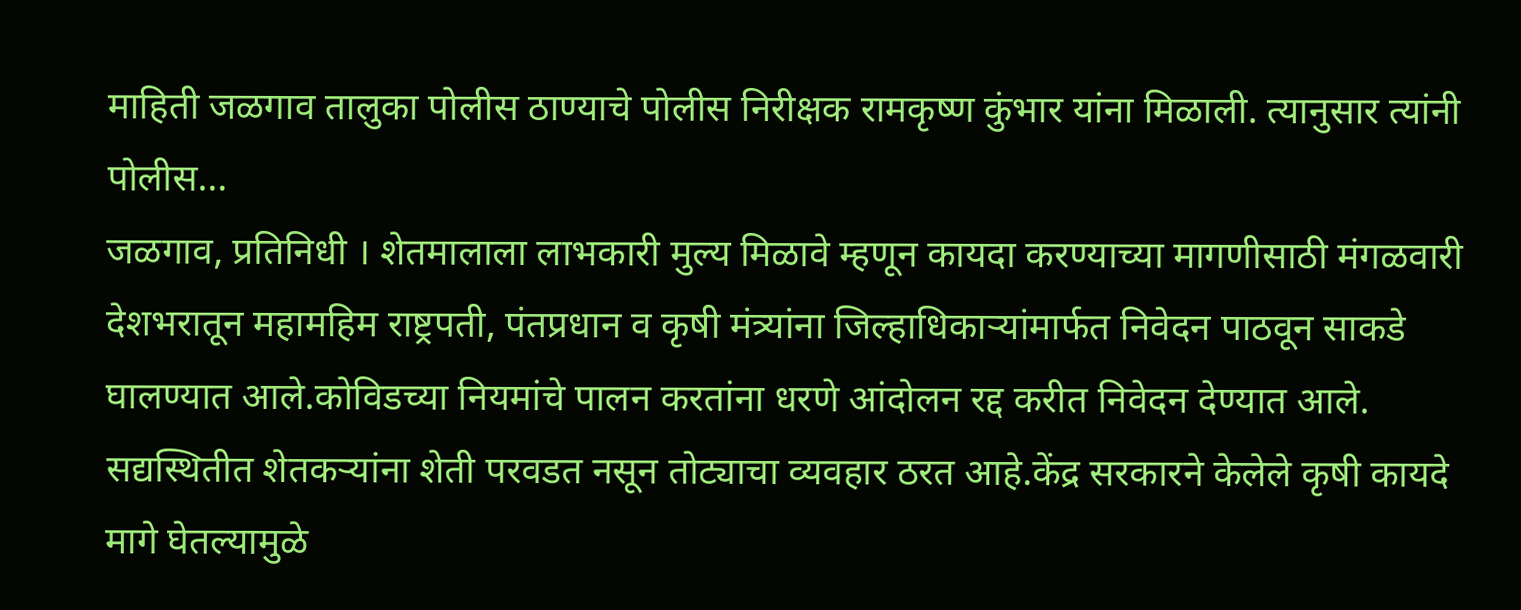माहिती जळगाव तालुका पोलीस ठाण्याचे पोलीस निरीक्षक रामकृष्ण कुंभार यांना मिळाली. त्यानुसार त्यांनी पोलीस…
जळगाव, प्रतिनिधी । शेतमालाला लाभकारी मुल्य मिळावे म्हणून कायदा करण्याच्या मागणीसाठी मंगळवारी देशभरातून महामहिम राष्ट्रपती, पंतप्रधान व कृषी मंत्र्यांना जिल्हाधिकाऱ्यांमार्फत निवेदन पाठवून साकडे घालण्यात आले.कोविडच्या नियमांचे पालन करतांना धरणे आंदोलन रद्द करीत निवेदन देण्यात आले. सद्यस्थितीत शेतकऱ्यांना शेती परवडत नसून तोट्याचा व्यवहार ठरत आहे.केंद्र सरकारने केलेले कृषी कायदे मागे घेतल्यामुळे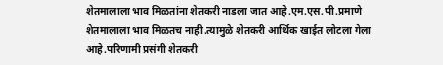शेतमालाला भाव मिळतांना शेतकरी नाडला जात आहे.एम.एस.पी.प्रमाणे शेतमालाला भाव मिळतच नाही.त्यामुळे शेतकरी आर्थिक खाईत लोटला गेला आहे.परिणामी प्रसंगी शेतकरी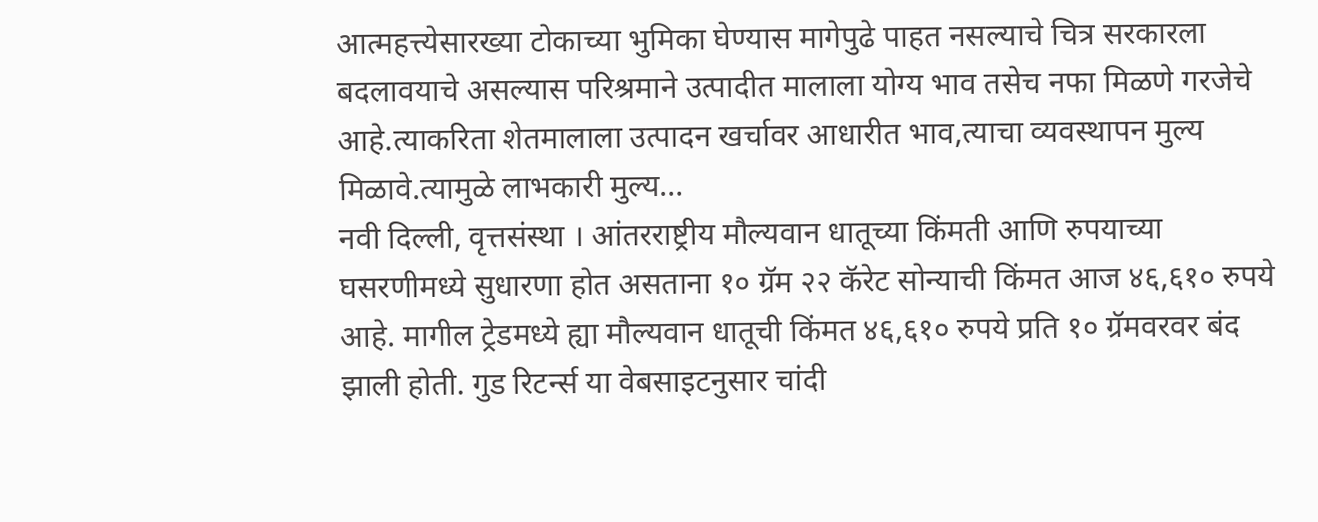आत्महत्त्येसारख्या टोकाच्या भुमिका घेण्यास मागेपुढे पाहत नसल्याचे चित्र सरकारला बदलावयाचे असल्यास परिश्रमाने उत्पादीत मालाला योग्य भाव तसेच नफा मिळणे गरजेचे आहे.त्याकरिता शेतमालाला उत्पादन खर्चावर आधारीत भाव,त्याचा व्यवस्थापन मुल्य मिळावे.त्यामुळे लाभकारी मुल्य…
नवी दिल्ली, वृत्तसंस्था । आंतरराष्ट्रीय मौल्यवान धातूच्या किंमती आणि रुपयाच्या घसरणीमध्ये सुधारणा होत असताना १० ग्रॅम २२ कॅरेट सोन्याची किंमत आज ४६,६१० रुपये आहे. मागील ट्रेडमध्ये ह्या मौल्यवान धातूची किंमत ४६,६१० रुपये प्रति १० ग्रॅमवरवर बंद झाली होती. गुड रिटर्न्स या वेबसाइटनुसार चांदी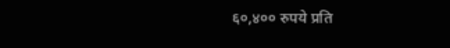६०,४०० रुपये प्रति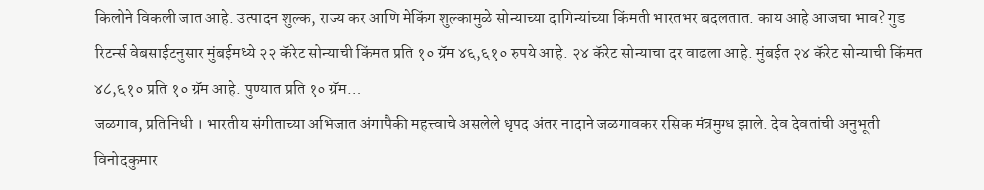किलोने विकली जात आहे. उत्पादन शुल्क, राज्य कर आणि मेकिंग शुल्कामुळे सोन्याच्या दागिन्यांच्या किंमती भारतभर बदलतात. काय आहे आजचा भाव? गुड रिटर्न्स वेबसाईटनुसार मुंबईमध्ये २२ कॅरेट सोन्याची किंमत प्रति १० ग्रॅम ४६,६१० रुपये आहे. २४ कॅरेट सोन्याचा दर वाढला आहे. मुंबईत २४ कॅरेट सोन्याची किंमत ४८,६१० प्रति १० ग्रॅम आहे. पुण्यात प्रति १० ग्रॅम…
जळगाव, प्रतिनिधी । भारतीय संगीताच्या अभिजात अंगापैकी महत्त्वाचे असलेले धृपद अंतर नादाने जळगावकर रसिक मंत्रमुग्ध झाले. देव देवतांची अनुभूती विनोदकुमार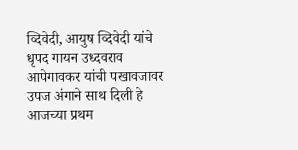व्दिवेदी, आयुष व्दिवेदी यांचे धृपद गायन उध्दवराव आपेगावकर यांची पखावजावर उपज अंगाने साथ दिली हे आजच्या प्रथम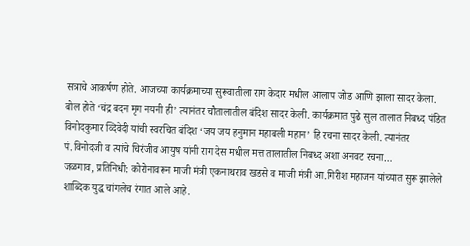सत्राचे आकर्षण होते. आजच्या कार्यक्रमाच्या सुरूवातीला राग केदार मधील आलाप जोड आणि झाला सादर केला. बोल होते ‘चंद्र बदन मृग नयनी ही’ त्यानंतर चौतालातील बंदिश सादर केली. कार्यक्रमात पुढे सुल तालात निबध्द पंडित विनोदकुमार व्दिवेदी यांची स्वरचित बंदिश ‘जय जय हनुमान महाबली महान’ हि रचना सादर केली. त्यानंतर पं.विनोदजी व त्यांचे चिरंजीव आयुष यांनी राग देस मधील मत्त तालातील निबध्द अशा अनवट रचना…
जळगाव, प्रतिनिधी: कोरोनावरून माजी मंत्री एकनाथराव खडसे व माजी मंत्री आ.गिरीश महाजन यांच्यात सुरू झालेले शाब्दिक युद्ध चांगलेच रंगात आले आहे.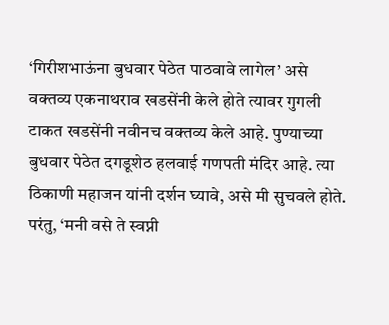‘गिरीशभाऊंना बुधवार पेठेत पाठवावे लागेल’ असे वक्तव्य एकनाथराव खडसेंनी केले होते त्यावर गुगली टाकत खडसेंनी नवीनच वक्तव्य केले आहे. पुण्याच्या बुधवार पेठेत दगडूशेठ हलवाई गणपती मंदिर आहे. त्या ठिकाणी महाजन यांनी दर्शन घ्यावे, असे मी सुचवले होते. परंतु, ‘मनी वसे ते स्वप्नी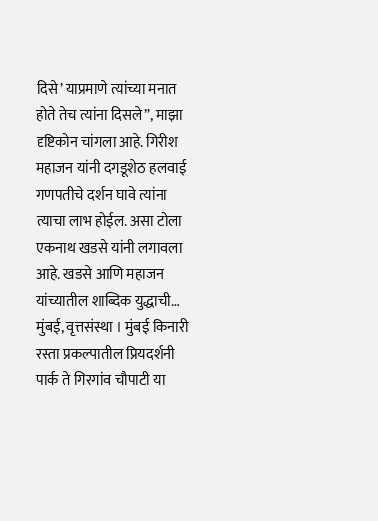दिसे’ याप्रमाणे त्यांच्या मनात होते तेच त्यांना दिसले”, माझा दृष्टिकोन चांगला आहे. गिरीश महाजन यांनी दगडूशेठ हलवाई गणपतीचे दर्शन घावे त्यांना त्याचा लाभ होईल. असा टोला एकनाथ खडसे यांनी लगावला आहे. खडसे आणि महाजन यांच्यातील शाब्दिक युद्धाची…
मुंबई, वृत्तसंस्था । मुंबई किनारी रस्ता प्रकल्पातील प्रियदर्शनी पार्क ते गिरगांव चौपाटी या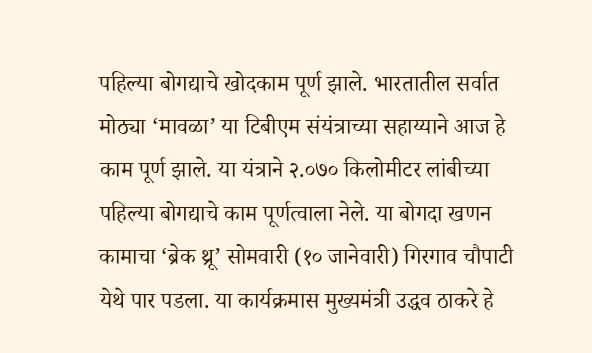पहिल्या बोगद्याचे खोदकाम पूर्ण झाले. भारतातील सर्वात मोठ्या ‘मावळा’ या टिबीएम संयंत्राच्या सहाय्याने आज हे काम पूर्ण झाले. या यंत्राने २.०७० किलोमीटर लांबीच्या पहिल्या बोगद्याचे काम पूर्णत्वाला नेले. या बोगदा खणन कामाचा ‘ब्रेक थ्रू’ सोमवारी (१० जानेवारी) गिरगाव चौपाटी येथे पार पडला. या कार्यक्रमास मुख्यमंत्री उद्धव ठाकरे हे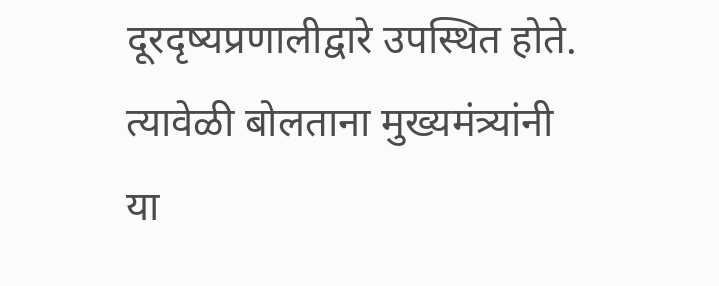दूरदृष्यप्रणालीद्वारे उपस्थित होते. त्यावेळी बोलताना मुख्यमंत्र्यांनी या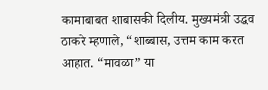कामाबाबत शाबासकी दिलीय. मुख्यमंत्री उद्धव ठाकरे म्हणाले, “शाब्बास, उत्तम काम करत आहात. “मावळा” या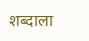शब्दाला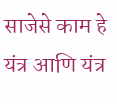साजेसे काम हे यंत्र आणि यंत्र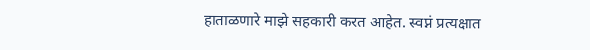हाताळणारे माझे सहकारी करत आहेत. स्वप्नं प्रत्यक्षात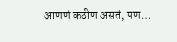आणणं कठीण असतं, पण…